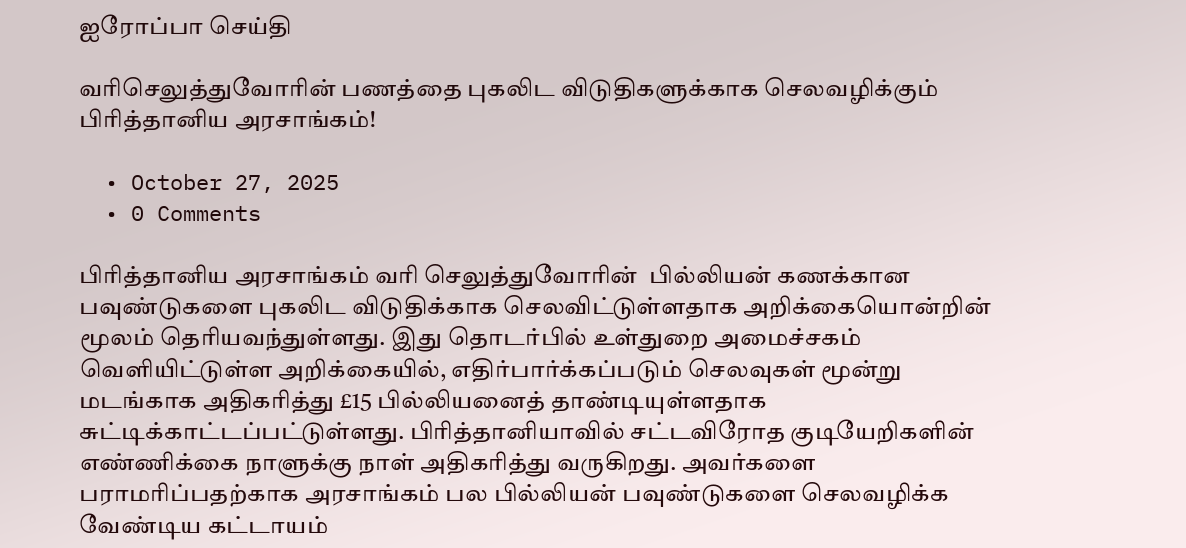ஐரோப்பா செய்தி

வரிசெலுத்துவோரின் பணத்தை புகலிட விடுதிகளுக்காக செலவழிக்கும் பிரித்தானிய அரசாங்கம்!

  • October 27, 2025
  • 0 Comments

பிரித்தானிய அரசாங்கம் வரி செலுத்துவோரின்  பில்லியன் கணக்கான பவுண்டுகளை புகலிட விடுதிக்காக செலவிட்டுள்ளதாக அறிக்கையொன்றின் மூலம் தெரியவந்துள்ளது. இது தொடர்பில் உள்துறை அமைச்சகம் வெளியிட்டுள்ள அறிக்கையில், எதிர்பார்க்கப்படும் செலவுகள் மூன்று மடங்காக அதிகரித்து £15 பில்லியனைத் தாண்டியுள்ளதாக சுட்டிக்காட்டப்பட்டுள்ளது. பிரித்தானியாவில் சட்டவிரோத குடியேறிகளின் எண்ணிக்கை நாளுக்கு நாள் அதிகரித்து வருகிறது. அவர்களை பராமரிப்பதற்காக அரசாங்கம் பல பில்லியன் பவுண்டுகளை செலவழிக்க வேண்டிய கட்டாயம்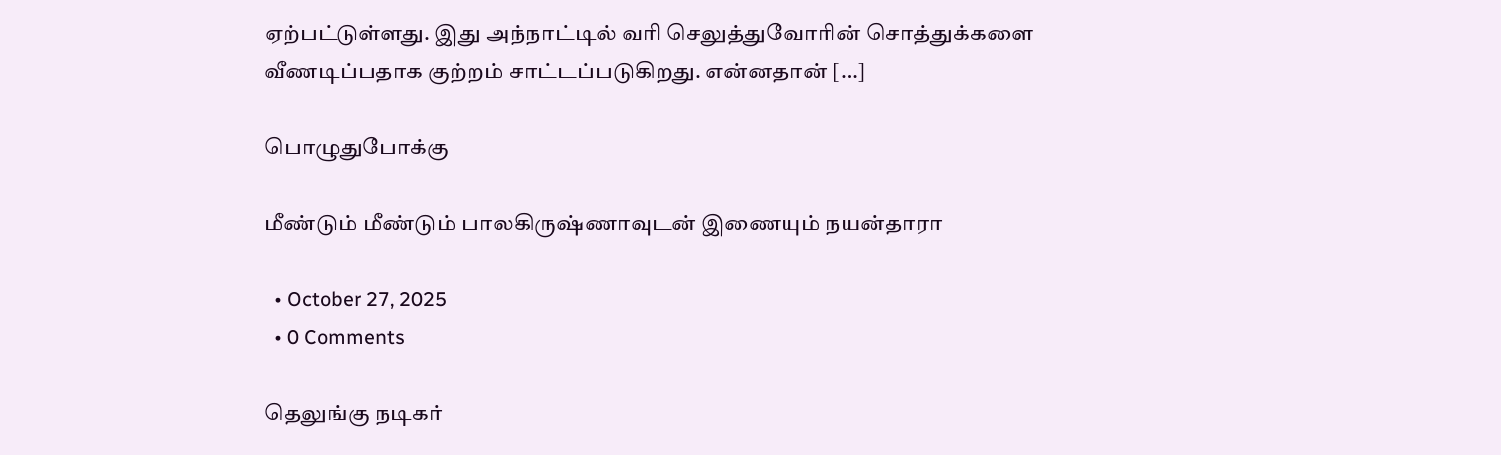ஏற்பட்டுள்ளது. இது அந்நாட்டில் வரி செலுத்துவோரின் சொத்துக்களை வீணடிப்பதாக குற்றம் சாட்டப்படுகிறது. என்னதான் […]

பொழுதுபோக்கு

மீண்டும் மீண்டும் பாலகிருஷ்ணாவுடன் இணையும் நயன்தாரா

  • October 27, 2025
  • 0 Comments

தெலுங்கு நடிகர்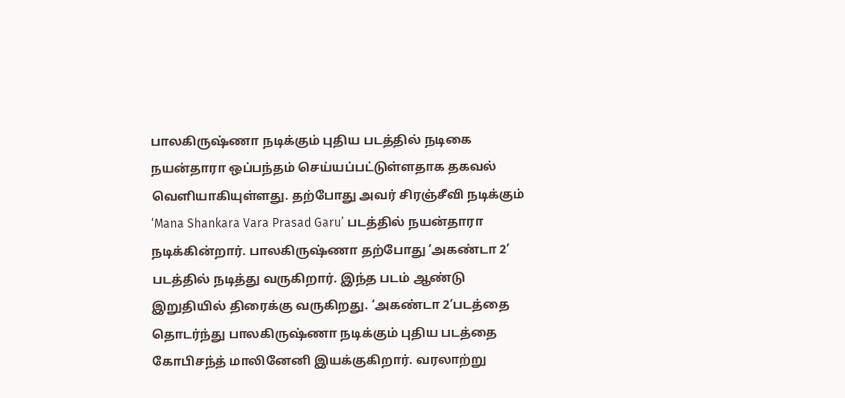பாலகிருஷ்ணா நடிக்கும் புதிய படத்தில் நடிகை நயன்தாரா ஒப்பந்தம் செய்யப்பட்டுள்ளதாக தகவல் வெளியாகியுள்ளது. தற்போது அவர் சிரஞ்சீவி நடிக்கும் ‘Mana Shankara Vara Prasad Garu’ படத்தில் நயன்தாரா நடிக்கின்றார். பாலகிருஷ்ணா தற்போது ‘அகண்டா 2’ படத்தில் நடித்து வருகிறார். இந்த படம் ஆண்டு இறுதியில் திரைக்கு வருகிறது. ‘அகண்டா 2‘படத்தை தொடர்ந்து பாலகிருஷ்ணா நடிக்கும் புதிய படத்தை கோபிசந்த் மாலினேனி இயக்குகிறார். வரலாற்று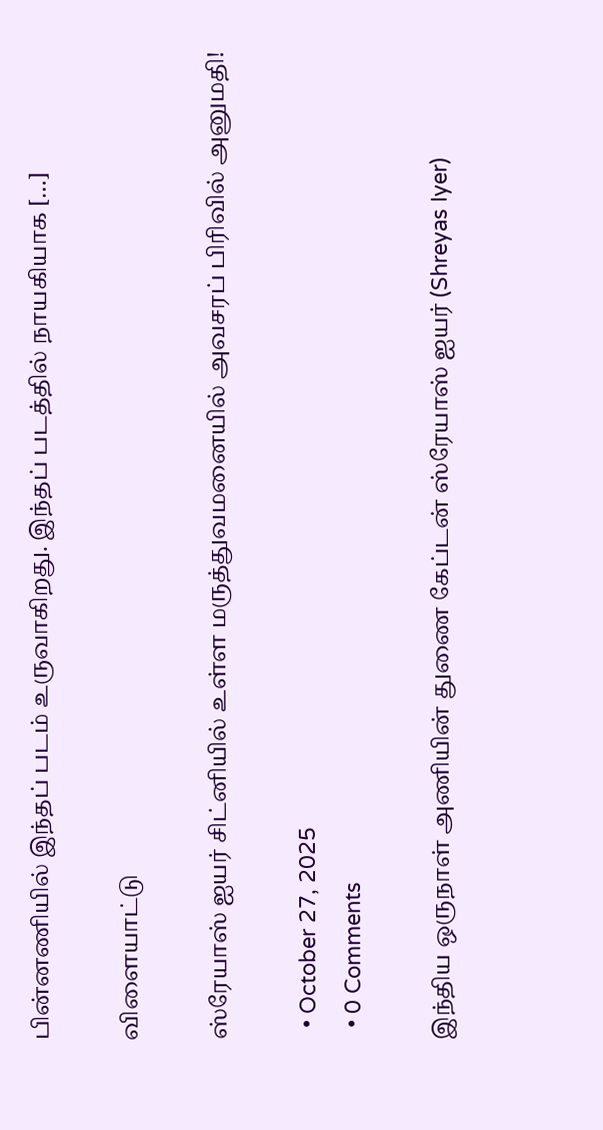பின்னணியில் இந்தப் படம் உருவாகிறது. இந்தப் படத்தில் நாயகியாக […]

விளையாட்டு

ஸ்ரேயாஸ் ஐயர் சிட்னியில் உள்ள மருத்துவமனையில் அவசரப் பிரிவில் அனுமதி!

  • October 27, 2025
  • 0 Comments

இந்திய ஒருநாள் அணியின் துணை கேப்டன் ஸ்ரேயாஸ் ஐயர் (Shreyas Iyer)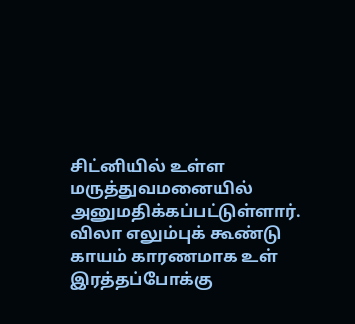சிட்னியில் உள்ள மருத்துவமனையில் அனுமதிக்கப்பட்டுள்ளார். விலா எலும்புக் கூண்டு காயம் காரணமாக உள் இரத்தப்போக்கு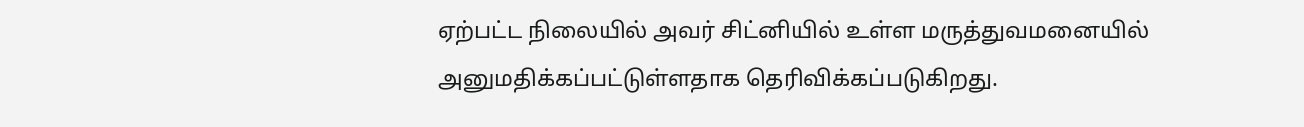ஏற்பட்ட நிலையில் அவர் சிட்னியில் உள்ள மருத்துவமனையில் அனுமதிக்கப்பட்டுள்ளதாக தெரிவிக்கப்படுகிறது.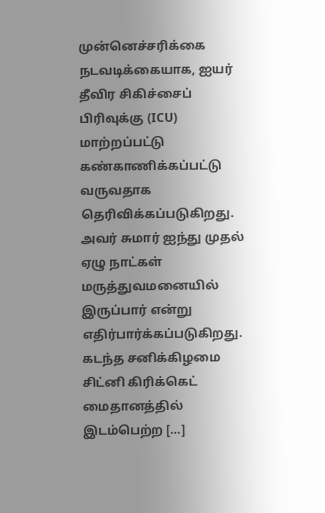முன்னெச்சரிக்கை நடவடிக்கையாக, ஐயர் தீவிர சிகிச்சைப் பிரிவுக்கு (ICU) மாற்றப்பட்டு கண்காணிக்கப்பட்டு வருவதாக தெரிவிக்கப்படுகிறது. அவர் சுமார் ஐந்து முதல் ஏழு நாட்கள் மருத்துவமனையில் இருப்பார் என்று எதிர்பார்க்கப்படுகிறது. கடந்த சனிக்கிழமை சிட்னி கிரிக்கெட் மைதானத்தில் இடம்பெற்ற […]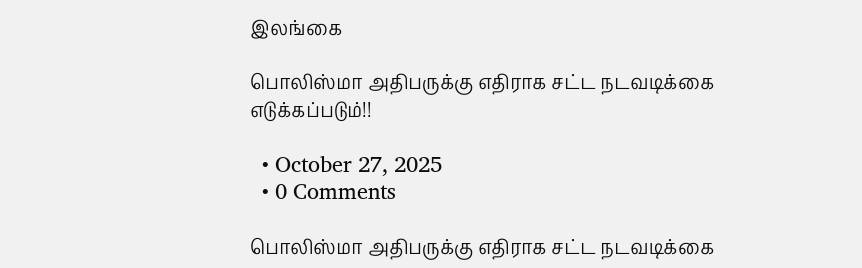இலங்கை

பொலிஸ்மா அதிபருக்கு எதிராக சட்ட நடவடிக்கை எடுக்கப்படும்!!

  • October 27, 2025
  • 0 Comments

பொலிஸ்மா அதிபருக்கு எதிராக சட்ட நடவடிக்கை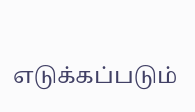எடுக்கப்படும்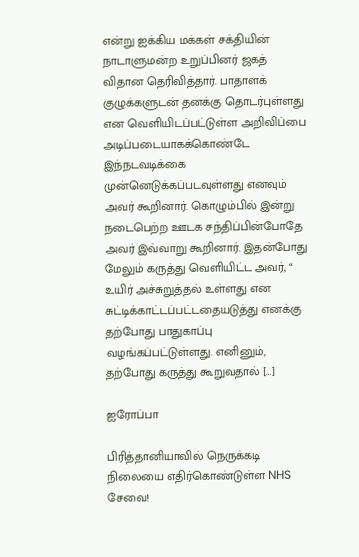என்று ஐக்கிய மக்கள் சக்தியின் நாடாளுமன்ற உறுப்பினர் ஜகத் விதான தெரிவித்தார். பாதாளக் குழுக்களுடன் தனக்கு தொடர்புள்ளது என வெளியிடப்பட்டுள்ள அறிவிப்பை அடிப்படையாகக்கொண்டே இந்நடவடிக்கை முன்னெடுக்கப்படவுள்ளது எனவும் அவர் கூறினார். கொழும்பில் இன்று நடைபெற்ற ஊடக சந்திப்பின்போதே அவர் இவ்வாறு கூறினார். இதன்போது மேலும் கருத்து வெளியிட்ட அவர், “ உயிர் அச்சுறுத்தல் உள்ளது என சுட்டிக்காட்டப்பட்டதையடுத்து எனக்கு தற்போது பாதுகாப்பு வழங்கப்பட்டுள்ளது. எனினும், தற்போது கருத்து கூறுவதால் […]

ஐரோப்பா

பிரித்தானியாவில் நெருக்கடி நிலையை எதிர்கொண்டுள்ள NHS சேவை!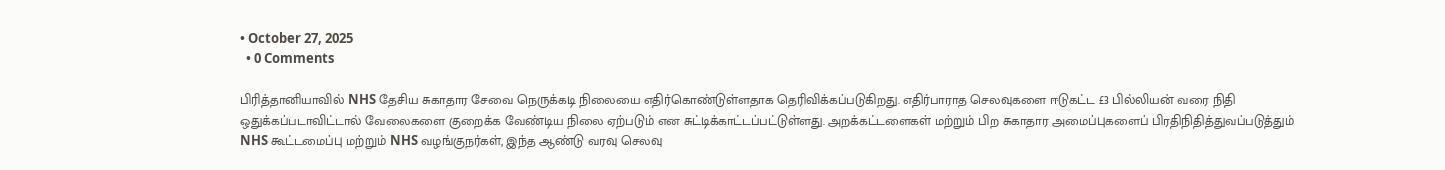• October 27, 2025
  • 0 Comments

பிரித்தானியாவில் NHS தேசிய சுகாதார சேவை நெருக்கடி நிலையை எதிர்கொண்டுள்ளதாக தெரிவிக்கப்படுகிறது. எதிர்பாராத செலவுகளை ஈடுகட்ட £3 பில்லியன் வரை நிதி ஒதுக்கப்படாவிட்டால் வேலைகளை குறைக்க வேண்டிய நிலை ஏற்படும் என சுட்டிக்காட்டப்பட்டுள்ளது. அறக்கட்டளைகள் மற்றும் பிற சுகாதார அமைப்புகளைப் பிரதிநிதித்துவப்படுத்தும் NHS கூட்டமைப்பு மற்றும் NHS வழங்குநர்கள், இந்த ஆண்டு வரவு செலவு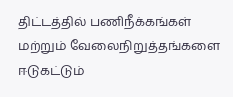திட்டத்தில் பணிநீக்கங்கள் மற்றும் வேலைநிறுத்தங்களை ஈடுகட்டும்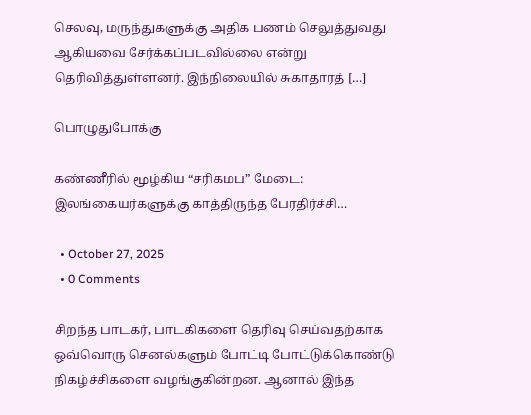செலவு, மருந்துகளுக்கு அதிக பணம் செலுத்துவது ஆகியவை சேர்க்கப்படவில்லை என்று தெரிவித்துள்ளனர். இந்நிலையில் சுகாதாரத் […]

பொழுதுபோக்கு

கண்ணீரில் மூழ்கிய “சரிகமப” மேடை: இலங்கையர்களுக்கு காத்திருந்த பேரதிர்ச்சி…

  • October 27, 2025
  • 0 Comments

சிறந்த பாடகர், பாடகிகளை தெரிவு செய்வதற்காக ஒவ்வொரு செனல்களும் போட்டி போட்டுக்கொண்டு நிகழ்ச்சிகளை வழங்குகின்றன. ஆனால் இந்த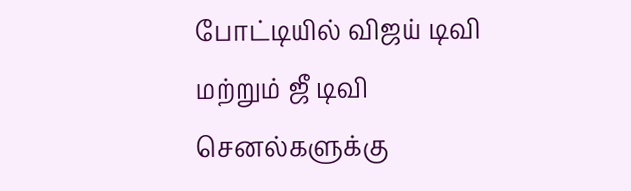போட்டியில் விஜய் டிவி மற்றும் ஜீ டிவி செனல்களுக்கு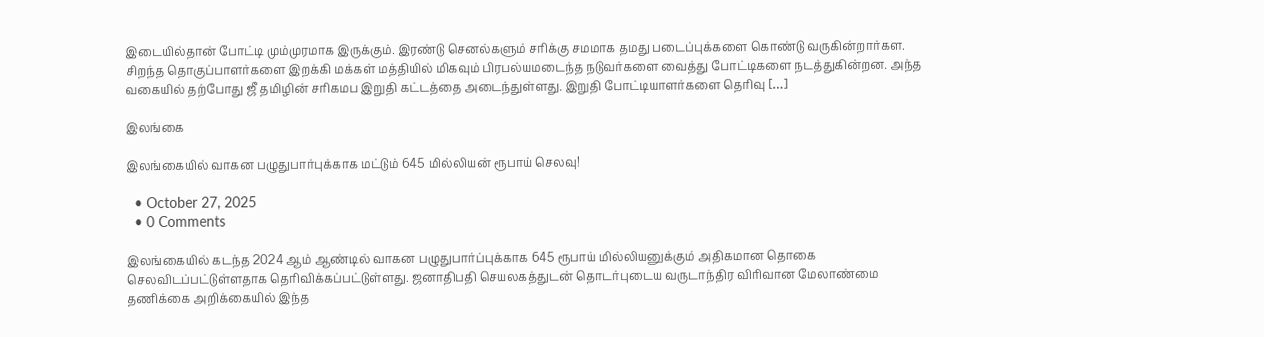இடையில்தான் போட்டி மும்முரமாக இருக்கும். இரண்டு செனல்களும் சரிக்கு சமமாக தமது படைப்புக்களை கொண்டு வருகின்றார்கள. சிறந்த தொகுப்பாளர்களை இறக்கி மக்கள் மத்தியில் மிகவும் பிரபல்யமடைந்த நடுவர்களை வைத்து போட்டிகளை நடத்துகின்றன. அந்த வகையில் தற்போது ஜீ தமிழின் சரிகமப இறுதி கட்டத்தை அடைந்துள்ளது. இறுதி போட்டியாளர்களை தெரிவு […]

இலங்கை

இலங்கையில் வாகன பழுதுபார்புக்காக மட்டும் 645 மில்லியன் ரூபாய் செலவு!

  • October 27, 2025
  • 0 Comments

இலங்கையில் கடந்த 2024 ஆம் ஆண்டில் வாகன பழுதுபார்ப்புக்காக 645 ரூபாய் மில்லியனுக்கும் அதிகமான தொகை செலவிடப்பட்டுள்ளதாக தெரிவிக்கப்பட்டுள்ளது. ஜனாதிபதி செயலகத்துடன் தொடர்புடைய வருடாந்திர விரிவான மேலாண்மை தணிக்கை அறிக்கையில் இந்த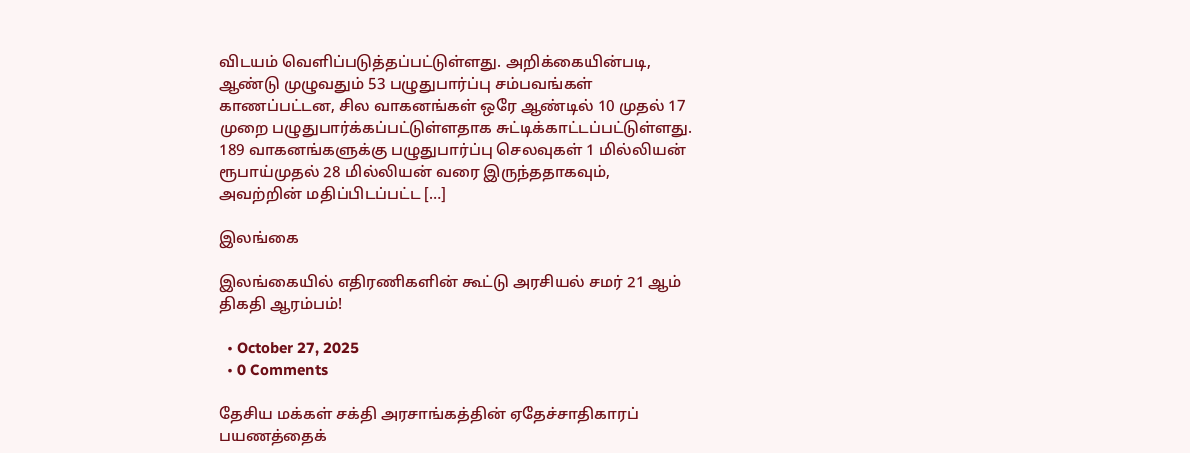விடயம் வெளிப்படுத்தப்பட்டுள்ளது. அறிக்கையின்படி, ஆண்டு முழுவதும் 53 பழுதுபார்ப்பு சம்பவங்கள் காணப்பட்டன, சில வாகனங்கள் ஒரே ஆண்டில் 10 முதல் 17 முறை பழுதுபார்க்கப்பட்டுள்ளதாக சுட்டிக்காட்டப்பட்டுள்ளது. 189 வாகனங்களுக்கு பழுதுபார்ப்பு செலவுகள் 1 மில்லியன் ரூபாய்முதல் 28 மில்லியன் வரை இருந்ததாகவும், அவற்றின் மதிப்பிடப்பட்ட […]

இலங்கை

இலங்கையில் எதிரணிகளின் கூட்டு அரசியல் சமர் 21 ஆம் திகதி ஆரம்பம்!

  • October 27, 2025
  • 0 Comments

தேசிய மக்கள் சக்தி அரசாங்கத்தின் ஏதேச்சாதிகாரப் பயணத்தைக்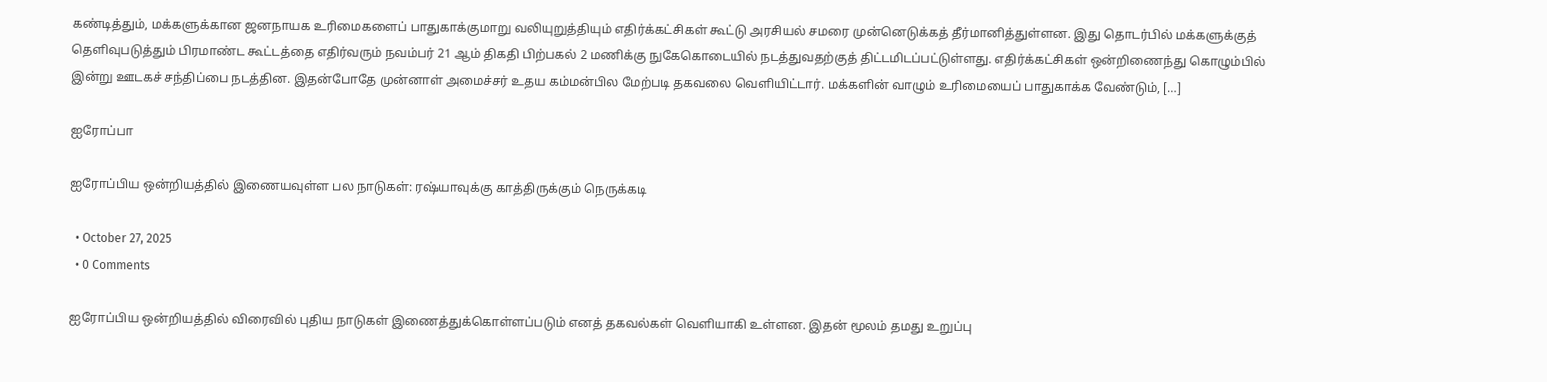கண்டித்தும், மக்களுக்கான ஜனநாயக உரிமைகளைப் பாதுகாக்குமாறு வலியுறுத்தியும் எதிர்க்கட்சிகள் கூட்டு அரசியல் சமரை முன்னெடுக்கத் தீர்மானித்துள்ளன. இது தொடர்பில் மக்களுக்குத் தெளிவுபடுத்தும் பிரமாண்ட கூட்டத்தை எதிர்வரும் நவம்பர் 21 ஆம் திகதி பிற்பகல் 2 மணிக்கு நுகேகொடையில் நடத்துவதற்குத் திட்டமிடப்பட்டுள்ளது. எதிர்க்கட்சிகள் ஒன்றிணைந்து கொழும்பில் இன்று ஊடகச் சந்திப்பை நடத்தின. இதன்போதே முன்னாள் அமைச்சர் உதய கம்மன்பில மேற்படி தகவலை வெளியிட்டார். மக்களின் வாழும் உரிமையைப் பாதுகாக்க வேண்டும், […]

ஐரோப்பா

ஐரோப்பிய ஒன்றியத்தில் இணையவுள்ள பல நாடுகள்: ரஷ்யாவுக்கு காத்திருக்கும் நெருக்கடி

  • October 27, 2025
  • 0 Comments

ஐரோப்பிய ஒன்றியத்தில் விரைவில் புதிய நாடுகள் இணைத்துக்கொள்ளப்படும் எனத் தகவல்கள் வெளியாகி உள்ளன. இதன் மூலம் தமது உறுப்பு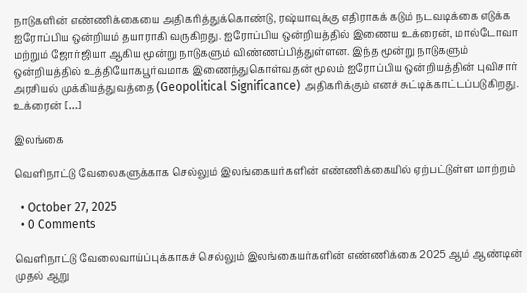நாடுகளின் எண்ணிக்கையை அதிகரித்துக்கொண்டு, ரஷ்யாவுக்கு எதிராகக் கடும் நடவடிக்கை எடுக்க ஐரோப்பிய ஒன்றியம் தயாராகி வருகிறது. ஐரோப்பிய ஒன்றியத்தில் இணைய உக்ரைன், மால்டோவா மற்றும் ஜோர்ஜியா ஆகிய மூன்று நாடுகளும் விண்ணப்பித்துள்ளன. இந்த மூன்று நாடுகளும் ஒன்றியத்தில் உத்தியோகபூர்வமாக இணைந்துகொள்வதன் மூலம் ஐரோப்பிய ஒன்றியத்தின் புவிசார் அரசியல் முக்கியத்துவத்தை (Geopolitical Significance) அதிகரிக்கும் எனச் சுட்டிக்காட்டப்படுகிறது. உக்ரைன் […]

இலங்கை

வெளிநாட்டு வேலைகளுக்காக செல்லும் இலங்கையர்களின் எண்ணிக்கையில் ஏற்பட்டுள்ள மாற்றம்

  • October 27, 2025
  • 0 Comments

வெளிநாட்டு வேலைவாய்ப்புக்காகச் செல்லும் இலங்கையர்களின் எண்ணிக்கை 2025 ஆம் ஆண்டின் முதல் ஆறு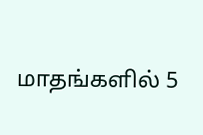மாதங்களில் 5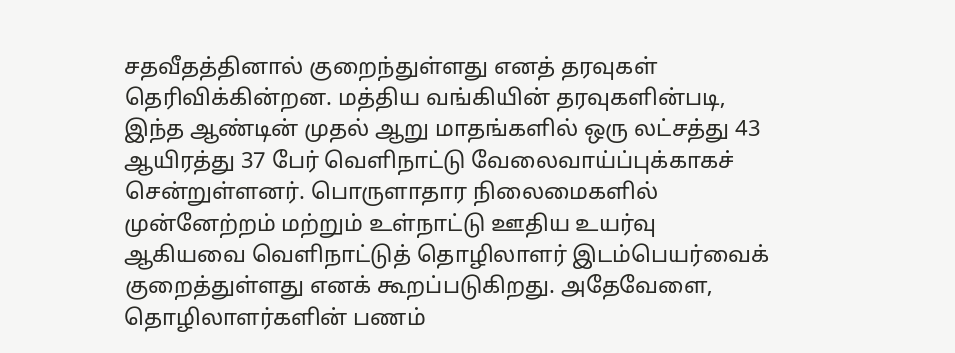சதவீதத்தினால் குறைந்துள்ளது எனத் தரவுகள் தெரிவிக்கின்றன. மத்திய வங்கியின் தரவுகளின்படி, இந்த ஆண்டின் முதல் ஆறு மாதங்களில் ஒரு லட்சத்து 43 ஆயிரத்து 37 பேர் வெளிநாட்டு வேலைவாய்ப்புக்காகச் சென்றுள்ளனர். பொருளாதார நிலைமைகளில் முன்னேற்றம் மற்றும் உள்நாட்டு ஊதிய உயர்வு ஆகியவை வெளிநாட்டுத் தொழிலாளர் இடம்பெயர்வைக் குறைத்துள்ளது எனக் கூறப்படுகிறது. அதேவேளை, தொழிலாளர்களின் பணம்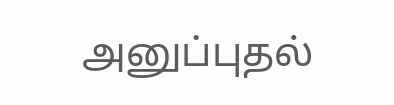அனுப்புதல்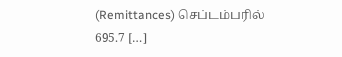(Remittances) செப்டம்பரில் 695.7 […]